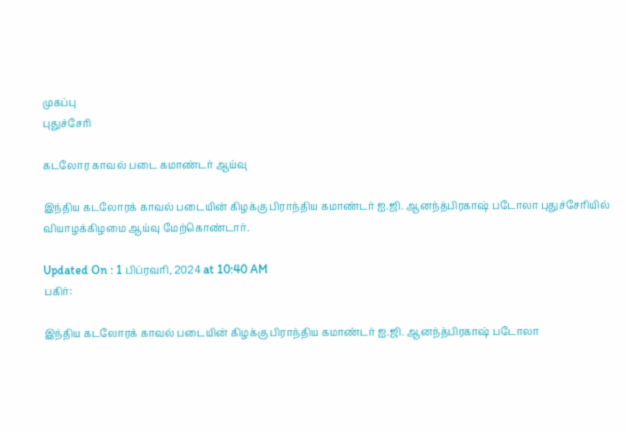முகப்பு
புதுச்சேரி

கடலோர காவல் படை கமாண்டர் ஆய்வு

இந்திய கடலோரக் காவல் படையின் கிழக்கு பிராந்திய கமாண்டர் ஐ.ஜி. ஆனந்த்பிரகாஷ் படோலா புதுச்சேரியில் வியாழக்கிழமை ஆய்வு மேற்கொண்டார்.

Updated On : 1 பிப்ரவரி, 2024 at 10:40 AM
பகிர்:

இந்திய கடலோரக் காவல் படையின் கிழக்கு பிராந்திய கமாண்டர் ஐ.ஜி. ஆனந்த்பிரகாஷ் படோலா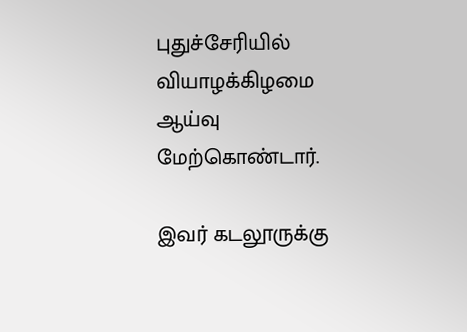புதுச்சேரியில் வியாழக்கிழமை ஆய்வு மேற்கொண்டார்.

இவர் கடலூருக்கு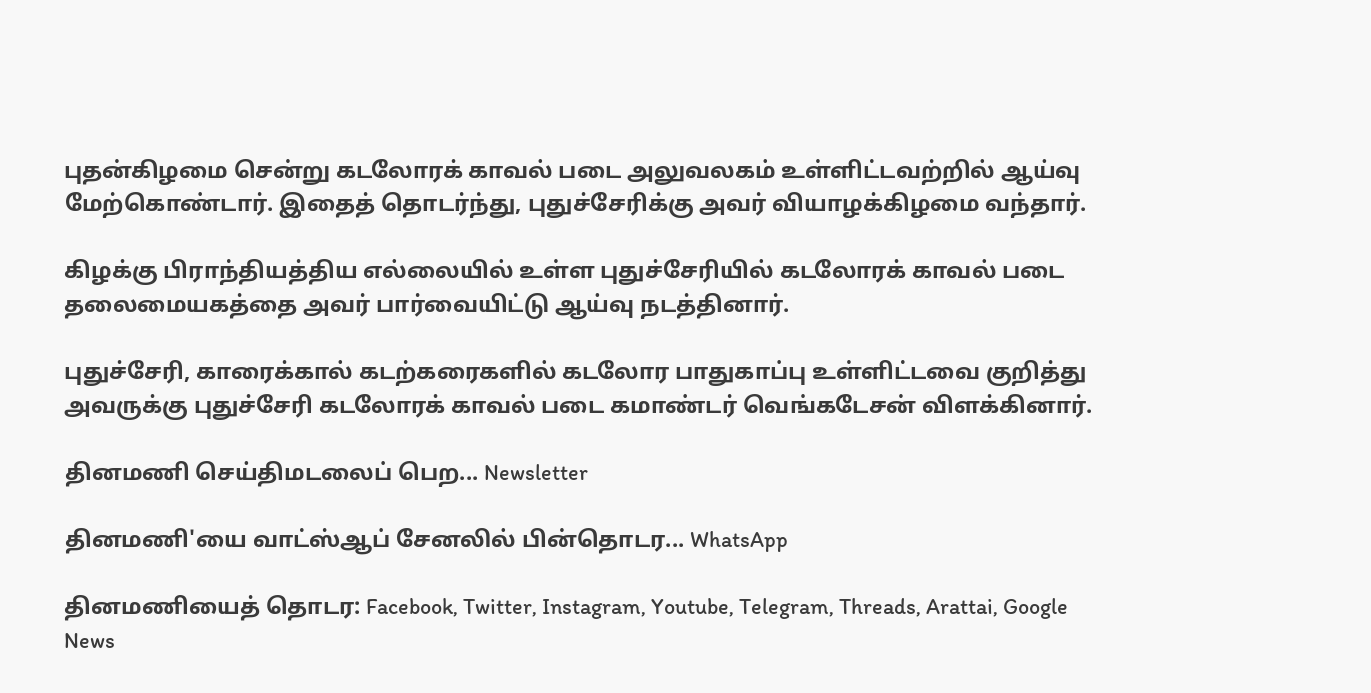புதன்கிழமை சென்று கடலோரக் காவல் படை அலுவலகம் உள்ளிட்டவற்றில் ஆய்வு மேற்கொண்டார். இதைத் தொடர்ந்து, புதுச்சேரிக்கு அவர் வியாழக்கிழமை வந்தார்.

கிழக்கு பிராந்தியத்திய எல்லையில் உள்ள புதுச்சேரியில் கடலோரக் காவல் படை தலைமையகத்தை அவர் பார்வையிட்டு ஆய்வு நடத்தினார்.

புதுச்சேரி, காரைக்கால் கடற்கரைகளில் கடலோர பாதுகாப்பு உள்ளிட்டவை குறித்து அவருக்கு புதுச்சேரி கடலோரக் காவல் படை கமாண்டர் வெங்கடேசன் விளக்கினார்.

தினமணி செய்திமடலைப் பெற... Newsletter

தினமணி'யை வாட்ஸ்ஆப் சேனலில் பின்தொடர... WhatsApp

தினமணியைத் தொடர: Facebook, Twitter, Instagram, Youtube, Telegram, Threads, Arattai, Google News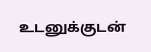உடனுக்குடன்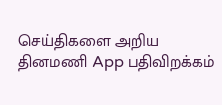செய்திகளை அறிய தினமணி App பதிவிறக்கம்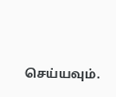செய்யவும்.